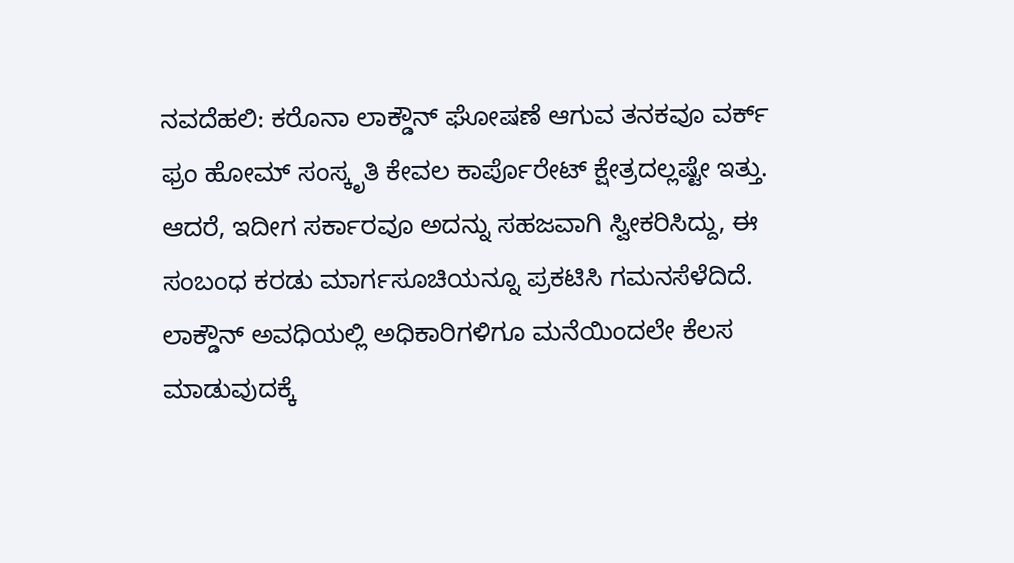ನವದೆಹಲಿ: ಕರೊನಾ ಲಾಕ್ಡೌನ್ ಘೋಷಣೆ ಆಗುವ ತನಕವೂ ವರ್ಕ್ ಫ್ರಂ ಹೋಮ್ ಸಂಸ್ಕೃತಿ ಕೇವಲ ಕಾರ್ಪೊರೇಟ್ ಕ್ಷೇತ್ರದಲ್ಲಷ್ಟೇ ಇತ್ತು. ಆದರೆ, ಇದೀಗ ಸರ್ಕಾರವೂ ಅದನ್ನು ಸಹಜವಾಗಿ ಸ್ವೀಕರಿಸಿದ್ದು, ಈ ಸಂಬಂಧ ಕರಡು ಮಾರ್ಗಸೂಚಿಯನ್ನೂ ಪ್ರಕಟಿಸಿ ಗಮನಸೆಳೆದಿದೆ. ಲಾಕ್ಡೌನ್ ಅವಧಿಯಲ್ಲಿ ಅಧಿಕಾರಿಗಳಿಗೂ ಮನೆಯಿಂದಲೇ ಕೆಲಸ ಮಾಡುವುದಕ್ಕೆ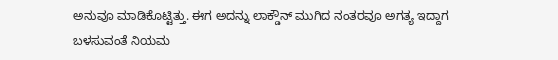ಅನುವೂ ಮಾಡಿಕೊಟ್ಟಿತ್ತು. ಈಗ ಅದನ್ನು ಲಾಕ್ಡೌನ್ ಮುಗಿದ ನಂತರವೂ ಅಗತ್ಯ ಇದ್ದಾಗ ಬಳಸುವಂತೆ ನಿಯಮ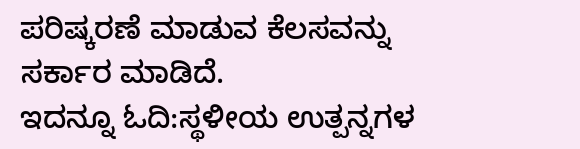ಪರಿಷ್ಕರಣೆ ಮಾಡುವ ಕೆಲಸವನ್ನು ಸರ್ಕಾರ ಮಾಡಿದೆ.
ಇದನ್ನೂ ಓದಿ:ಸ್ಥಳೀಯ ಉತ್ಪನ್ನಗಳ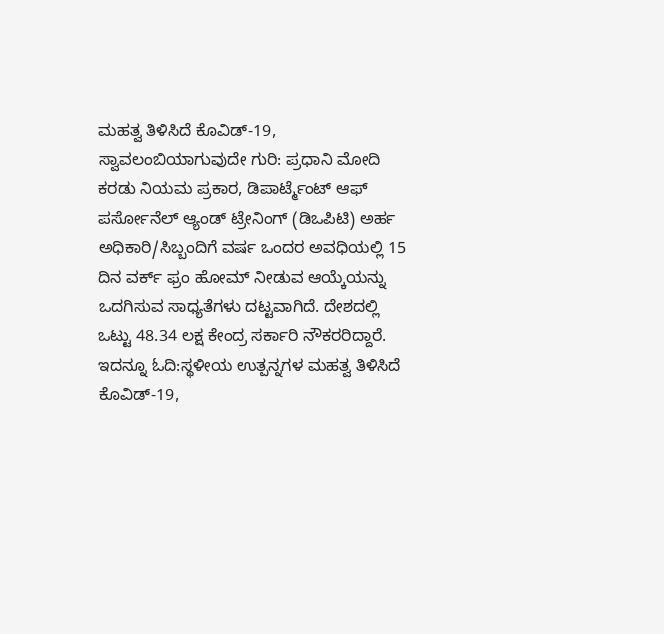ಮಹತ್ವ ತಿಳಿಸಿದೆ ಕೊವಿಡ್-19, ಸ್ವಾವಲಂಬಿಯಾಗುವುದೇ ಗುರಿ: ಪ್ರಧಾನಿ ಮೋದಿ
ಕರಡು ನಿಯಮ ಪ್ರಕಾರ, ಡಿಪಾರ್ಟ್ಮೆಂಟ್ ಆಫ್ ಪರ್ಸೋನೆಲ್ ಆ್ಯಂಡ್ ಟ್ರೇನಿಂಗ್ (ಡಿಒಪಿಟಿ) ಅರ್ಹ ಅಧಿಕಾರಿ/ಸಿಬ್ಬಂದಿಗೆ ವರ್ಷ ಒಂದರ ಅವಧಿಯಲ್ಲಿ 15 ದಿನ ವರ್ಕ್ ಫ್ರಂ ಹೋಮ್ ನೀಡುವ ಆಯ್ಕೆಯನ್ನು ಒದಗಿಸುವ ಸಾಧ್ಯತೆಗಳು ದಟ್ಟವಾಗಿದೆ. ದೇಶದಲ್ಲಿ ಒಟ್ಟು 48.34 ಲಕ್ಷ ಕೇಂದ್ರ ಸರ್ಕಾರಿ ನೌಕರರಿದ್ದಾರೆ.
ಇದನ್ನೂ ಓದಿ:ಸ್ಥಳೀಯ ಉತ್ಪನ್ನಗಳ ಮಹತ್ವ ತಿಳಿಸಿದೆ ಕೊವಿಡ್-19,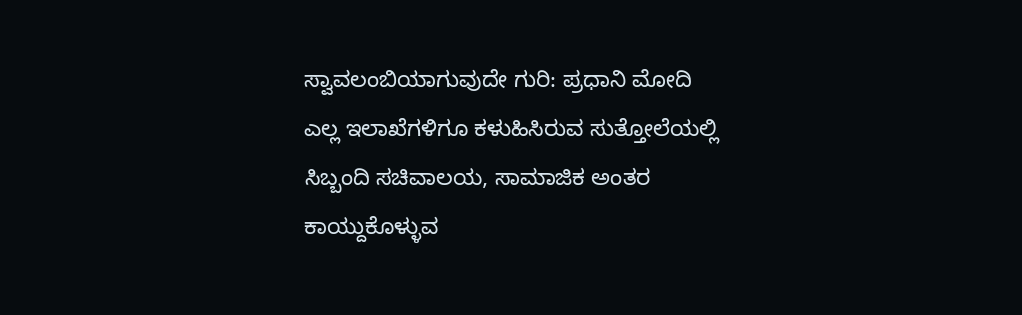ಸ್ವಾವಲಂಬಿಯಾಗುವುದೇ ಗುರಿ: ಪ್ರಧಾನಿ ಮೋದಿ
ಎಲ್ಲ ಇಲಾಖೆಗಳಿಗೂ ಕಳುಹಿಸಿರುವ ಸುತ್ತೋಲೆಯಲ್ಲಿ ಸಿಬ್ಬಂದಿ ಸಚಿವಾಲಯ, ಸಾಮಾಜಿಕ ಅಂತರ ಕಾಯ್ದುಕೊಳ್ಳುವ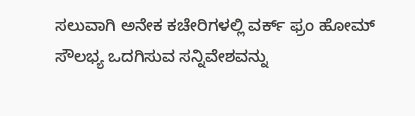ಸಲುವಾಗಿ ಅನೇಕ ಕಚೇರಿಗಳಲ್ಲಿ ವರ್ಕ್ ಫ್ರಂ ಹೋಮ್ ಸೌಲಭ್ಯ ಒದಗಿಸುವ ಸನ್ನಿವೇಶವನ್ನು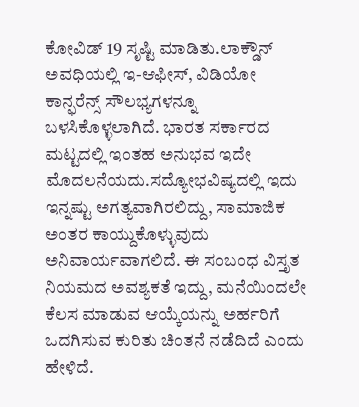ಕೋವಿಡ್ 19 ಸೃಷ್ಟಿ ಮಾಡಿತು.ಲಾಕ್ಡೌನ್ ಅವಧಿಯಲ್ಲಿ ಇ-ಆಫೀಸ್, ವಿಡಿಯೋ ಕಾನ್ಫರೆನ್ಸ್ ಸೌಲಭ್ಯಗಳನ್ನೂ ಬಳಸಿಕೊಳ್ಳಲಾಗಿದೆ. ಭಾರತ ಸರ್ಕಾರದ ಮಟ್ಟದಲ್ಲಿ ಇಂತಹ ಅನುಭವ ಇದೇ ಮೊದಲನೆಯದು.ಸದ್ಯೋಭವಿಷ್ಯದಲ್ಲಿ ಇದು ಇನ್ನಷ್ಟು ಅಗತ್ಯವಾಗಿರಲಿದ್ದು, ಸಾಮಾಜಿಕ ಅಂತರ ಕಾಯ್ದುಕೊಳ್ಳುವುದು ಅನಿವಾರ್ಯವಾಗಲಿದೆ. ಈ ಸಂಬಂಧ ವಿಸ್ತೃತ ನಿಯಮದ ಅವಶ್ಯಕತೆ ಇದ್ದು, ಮನೆಯಿಂದಲೇ ಕೆಲಸ ಮಾಡುವ ಆಯ್ಕೆಯನ್ನು ಅರ್ಹರಿಗೆ ಒದಗಿಸುವ ಕುರಿತು ಚಿಂತನೆ ನಡೆದಿದೆ ಎಂದು ಹೇಳಿದೆ.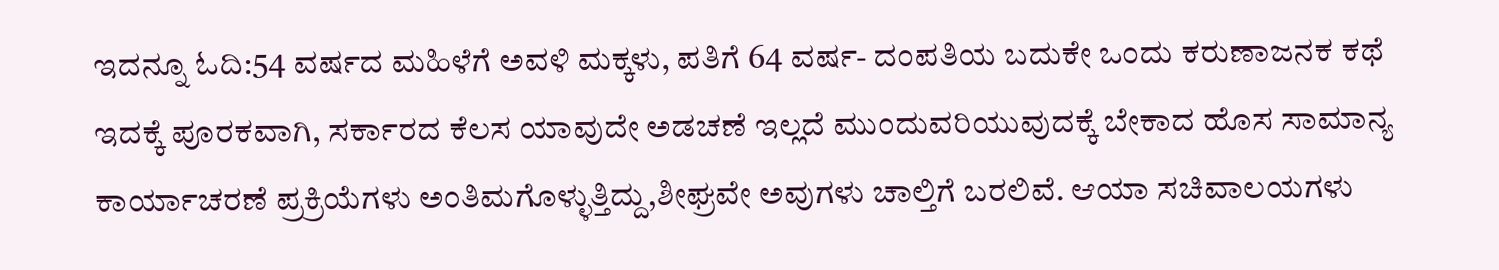ಇದನ್ನೂ ಓದಿ:54 ವರ್ಷದ ಮಹಿಳೆಗೆ ಅವಳಿ ಮಕ್ಕಳು, ಪತಿಗೆ 64 ವರ್ಷ- ದಂಪತಿಯ ಬದುಕೇ ಒಂದು ಕರುಣಾಜನಕ ಕಥೆ
ಇದಕ್ಕೆ ಪೂರಕವಾಗಿ, ಸರ್ಕಾರದ ಕೆಲಸ ಯಾವುದೇ ಅಡಚಣೆ ಇಲ್ಲದೆ ಮುಂದುವರಿಯುವುದಕ್ಕೆ ಬೇಕಾದ ಹೊಸ ಸಾಮಾನ್ಯ ಕಾರ್ಯಾಚರಣೆ ಪ್ರಕ್ರಿಯೆಗಳು ಅಂತಿಮಗೊಳ್ಳುತ್ತಿದ್ದು,ಶೀಘ್ರವೇ ಅವುಗಳು ಚಾಲ್ತಿಗೆ ಬರಲಿವೆ. ಆಯಾ ಸಚಿವಾಲಯಗಳು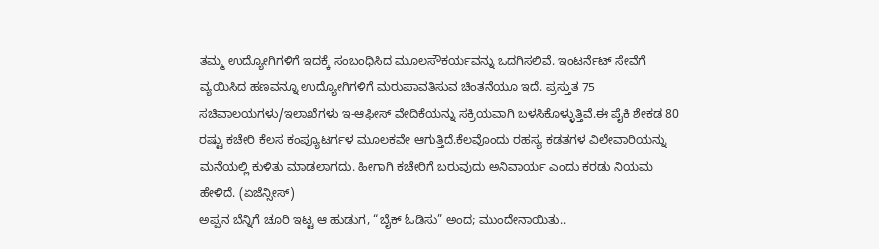ತಮ್ಮ ಉದ್ಯೋಗಿಗಳಿಗೆ ಇದಕ್ಕೆ ಸಂಬಂಧಿಸಿದ ಮೂಲಸೌಕರ್ಯವನ್ನು ಒದಗಿಸಲಿವೆ. ಇಂಟರ್ನೆಟ್ ಸೇವೆಗೆ ವ್ಯಯಿಸಿದ ಹಣವನ್ನೂ ಉದ್ಯೋಗಿಗಳಿಗೆ ಮರುಪಾವತಿಸುವ ಚಿಂತನೆಯೂ ಇದೆ. ಪ್ರಸ್ತುತ 75 ಸಚಿವಾಲಯಗಳು/ಇಲಾಖೆಗಳು ಇ-ಆಫೀಸ್ ವೇದಿಕೆಯನ್ನು ಸಕ್ರಿಯವಾಗಿ ಬಳಸಿಕೊಳ್ಳುತ್ತಿವೆ.ಈ ಪೈಕಿ ಶೇಕಡ 80 ರಷ್ಟು ಕಚೇರಿ ಕೆಲಸ ಕಂಪ್ಯೂಟರ್ಗಳ ಮೂಲಕವೇ ಆಗುತ್ತಿದೆ.ಕೆಲವೊಂದು ರಹಸ್ಯ ಕಡತಗಳ ವಿಲೇವಾರಿಯನ್ನು ಮನೆಯಲ್ಲಿ ಕುಳಿತು ಮಾಡಲಾಗದು. ಹೀಗಾಗಿ ಕಚೇರಿಗೆ ಬರುವುದು ಅನಿವಾರ್ಯ ಎಂದು ಕರಡು ನಿಯಮ ಹೇಳಿದೆ. (ಏಜೆನ್ಸೀಸ್)
ಅಪ್ಪನ ಬೆನ್ನಿಗೆ ಚೂರಿ ಇಟ್ಟ ಆ ಹುಡುಗ, “ಬೈಕ್ ಓಡಿಸು” ಅಂದ; ಮುಂದೇನಾಯಿತು..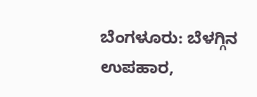ಬೆಂಗಳೂರು: ಬೆಳಗ್ಗಿನ ಉಪಹಾರ,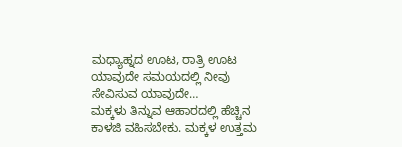ಮಧ್ಯಾಹ್ನದ ಊಟ, ರಾತ್ರಿ ಊಟ ಯಾವುದೇ ಸಮಯದಲ್ಲಿ ನೀವು ಸೇವಿಸುವ ಯಾವುದೇ…
ಮಕ್ಕಳು ತಿನ್ನುವ ಆಹಾರದಲ್ಲಿ ಹೆಚ್ಚಿನ ಕಾಳಜಿ ವಹಿಸಬೇಕು. ಮಕ್ಕಳ ಉತ್ತಮ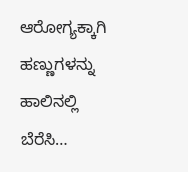ಆರೋಗ್ಯಕ್ಕಾಗಿ ಹಣ್ಣುಗಳನ್ನು ಹಾಲಿನಲ್ಲಿ ಬೆರೆಸಿ…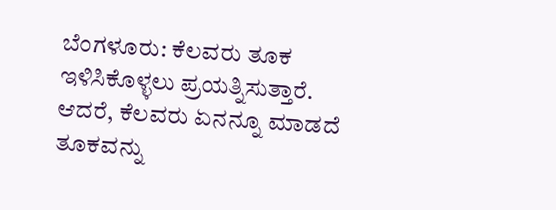ಬೆಂಗಳೂರು: ಕೆಲವರು ತೂಕ ಇಳಿಸಿಕೊಳ್ಳಲು ಪ್ರಯತ್ನಿಸುತ್ತಾರೆ. ಆದರೆ, ಕೆಲವರು ಏನನ್ನೂ ಮಾಡದೆ ತೂಕವನ್ನು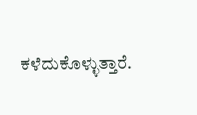ಕಳೆದುಕೊಳ್ಳುತ್ತಾರೆ.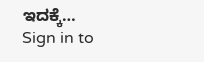ಇದಕ್ಕೆ…
Sign in to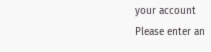your account
Please enter an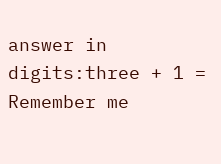answer in digits:three + 1 =
Remember me